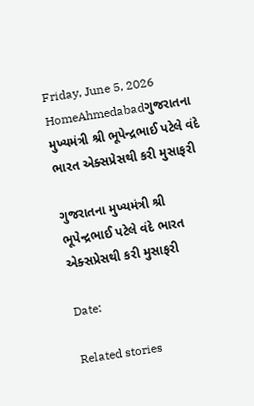Friday, June 5, 2026
HomeAhmedabadગુજરાતના મુખ્યમંત્રી શ્રી ભૂપેન્દ્રભાઈ પટેલે વંદે ભારત એક્સપ્રેસથી કરી મુસાફરી

ગુજરાતના મુખ્યમંત્રી શ્રી ભૂપેન્દ્રભાઈ પટેલે વંદે ભારત એક્સપ્રેસથી કરી મુસાફરી

Date:

Related stories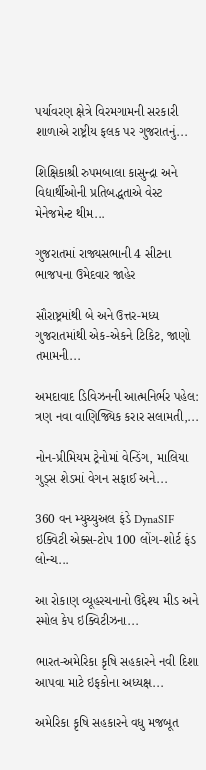પર્યાવરણ ક્ષેત્રે વિરમગામની સરકારી શાળાએ રાષ્ટ્રીય ફલક પર ગુજરાતનું...

શિક્ષિકાશ્રી રુપમબાલા કાસુન્દ્રા અને વિદ્યાર્થીઓની પ્રતિબદ્ધતાએ વેસ્ટ મેનેજમેન્ટ થીમ...

ગુજરાતમાં રાજ્યસભાની 4 સીટના ભાજપના ઉમેદવાર જાહેર

સૌરાષ્ટ્રમાંથી બે અને ઉત્તર-મધ્ય ગુજરાતમાંથી એક-એકને ટિકિટ, જાણો તમામની...

અમદાવાદ ડિવિઝનની આત્મનિર્ભર પહેલ: ત્રણ નવા વાણિજ્યિક કરાર સલામતી,...

નોન-પ્રીમિયમ ટ્રેનોમાં વેન્ડિંગ, માલિયા ગુડ્સ શેડમાં વેગન સફાઈ અને...

360 વન મ્યુચ્યુઅલ ફંડે DynaSIF ઇક્વિટી એક્સ-ટોપ 100 લોંગ-શોર્ટ ફંડ લોન્ચ...

આ રોકાણ વ્યૂહરચનાનો ઉદ્દેશ્ય મીડ અને સ્મોલ કેપ ઇક્વિટીઝના...

ભારત-અમેરિકા કૃષિ સહકારને નવી દિશા આપવા માટે ઇફકોના અધ્યક્ષ...

અમેરિકા કૃષિ સહકારને વધુ મજબૂત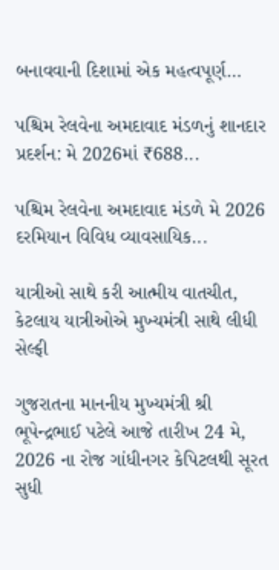બનાવવાની દિશામાં એક મહત્વપૂર્ણ...

પશ્ચિમ રેલવેના અમદાવાદ મંડળનું શાનદાર પ્રદર્શન: મે 2026માં ₹688...

પશ્ચિમ રેલવેના અમદાવાદ મંડળે મે 2026 દરમિયાન વિવિધ વ્યાવસાયિક...

યાત્રીઓ સાથે કરી આત્મીય વાતચીત, કેટલાય યાત્રીઓએ મુખ્યમંત્રી સાથે લીધી સેલ્ફી

ગુજરાતના માનનીય મુખ્યમંત્રી શ્રી ભૂપેન્દ્રભાઈ પટેલે આજે તારીખ 24 મે, 2026 ના રોજ ગાંધીનગર કેપિટલથી સૂરત સુધી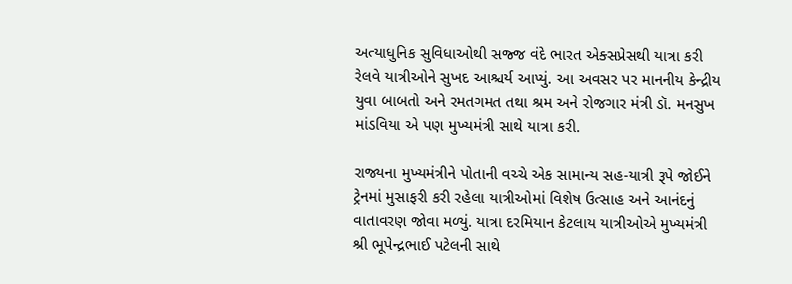અત્યાધુનિક સુવિધાઓથી સજ્જ વંદે ભારત એક્સપ્રેસથી યાત્રા કરી રેલવે યાત્રીઓને સુખદ આશ્ચર્ય આપ્યું. આ અવસર પર માનનીય કેન્દ્રીય યુવા બાબતો અને રમતગમત તથા શ્રમ અને રોજગાર મંત્રી ડૉ. મનસુખ માંડવિયા એ પણ મુખ્યમંત્રી સાથે યાત્રા કરી.

રાજ્યના મુખ્યમંત્રીને પોતાની વચ્ચે એક સામાન્ય સહ-યાત્રી રૂપે જોઈને ટ્રેનમાં મુસાફરી કરી રહેલા યાત્રીઓમાં વિશેષ ઉત્સાહ અને આનંદનું વાતાવરણ જોવા મળ્યું. યાત્રા દરમિયાન કેટલાય યાત્રીઓએ મુખ્યમંત્રી શ્રી ભૂપેન્દ્રભાઈ પટેલની સાથે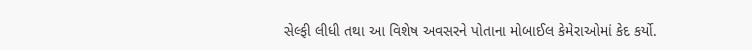સેલ્ફી લીધી તથા આ વિશેષ અવસરને પોતાના મોબાઈલ કેમેરાઓમાં કેદ કર્યો.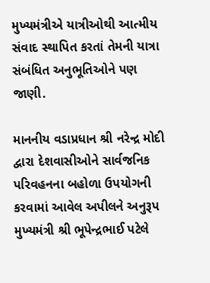મુખ્યમંત્રીએ યાત્રીઓથી આત્મીય સંવાદ સ્થાપિત કરતાં તેમની યાત્રા સંબંધિત અનુભૂતિઓને પણ જાણી.

માનનીય વડાપ્રધાન શ્રી નરેન્દ્ર મોદી દ્વારા દેશવાસીઓને સાર્વજનિક પરિવહનના બહોળા ઉપયોગની કરવામાં આવેલ અપીલને અનુરૂપ મુખ્યમંત્રી શ્રી ભૂપેન્દ્રભાઈ પટેલે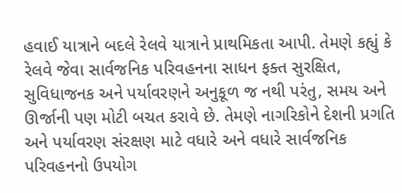હવાઈ યાત્રાને બદલે રેલવે યાત્રાને પ્રાથમિકતા આપી. તેમણે કહ્યું કે રેલવે જેવા સાર્વજનિક પરિવહનના સાધન ફક્ત સુરક્ષિત, સુવિધાજનક અને પર્યાવરણને અનુકૂળ જ નથી પરંતુ, સમય અને ઊર્જાની પણ મોટી બચત કરાવે છે. તેમણે નાગરિકોને દેશની પ્રગતિ અને પર્યાવરણ સંરક્ષણ માટે વધારે અને વધારે સાર્વજનિક પરિવહનનો ઉપયોગ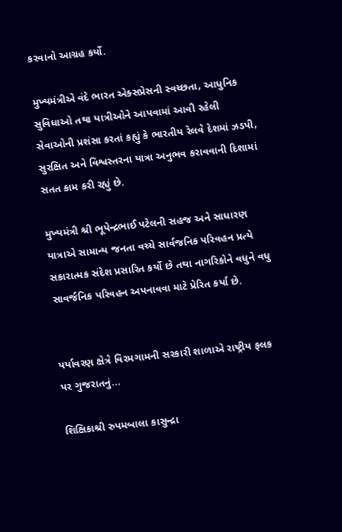કરવાનો આગ્રહ કર્યો.

મુખ્યમંત્રીએ વંદે ભારત એક્સપ્રેસની સ્વચ્છતા, આધુનિક સુવિધાઓ તથા યાત્રીઓને આપવામાં આવી રહેલી સેવાઓની પ્રશંસા કરતાં કહ્યું કે ભારતીય રેલવે દેશમાં ઝડપી, સુરક્ષિત અને વિશ્વસ્તરના યાત્રા અનુભવ કરાવવાની દિશામાં સતત કામ કરી રહ્યું છે.

મુખ્યમંત્રી શ્રી ભૂપેન્દ્રભાઈ પટેલની સહજ અને સાધારણ યાત્રાએ સામાન્ય જનતા વચ્ચે સાર્વજનિક પરિવહન પ્રત્યે સકારાત્મક સંદેશ પ્રસારિત કર્યો છે તથા નાગરિકોને વધુને વધુ સાવર્જનિક પરિવહન અપનાવવા માટે પ્રેરિત કર્યા છે.


પર્યાવરણ ક્ષેત્રે વિરમગામની સરકારી શાળાએ રાષ્ટ્રીય ફલક પર ગુજરાતનું...

શિક્ષિકાશ્રી રુપમબાલા કાસુન્દ્રા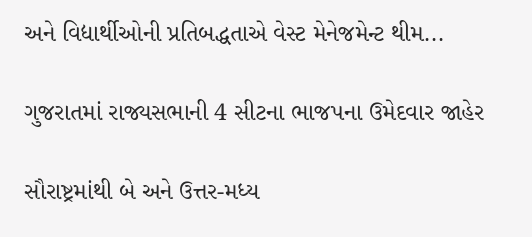અને વિદ્યાર્થીઓની પ્રતિબદ્ધતાએ વેસ્ટ મેનેજમેન્ટ થીમ...

ગુજરાતમાં રાજ્યસભાની 4 સીટના ભાજપના ઉમેદવાર જાહેર

સૌરાષ્ટ્રમાંથી બે અને ઉત્તર-મધ્ય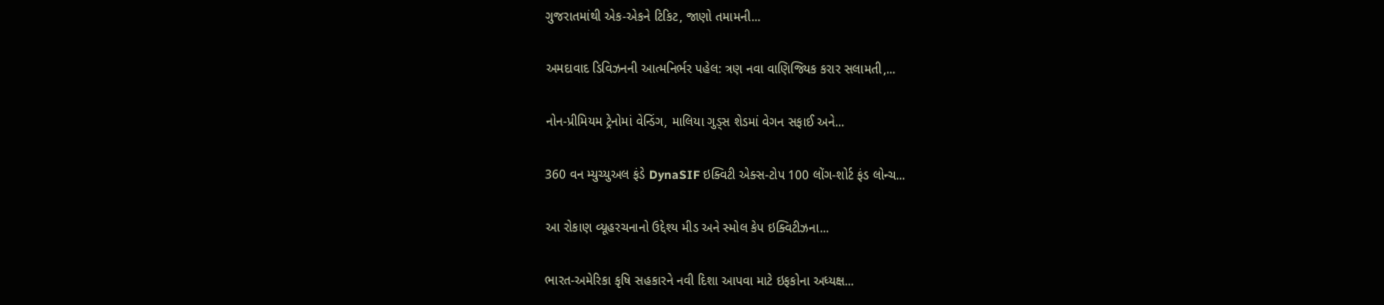ગુજરાતમાંથી એક-એકને ટિકિટ, જાણો તમામની...

અમદાવાદ ડિવિઝનની આત્મનિર્ભર પહેલ: ત્રણ નવા વાણિજ્યિક કરાર સલામતી,...

નોન-પ્રીમિયમ ટ્રેનોમાં વેન્ડિંગ, માલિયા ગુડ્સ શેડમાં વેગન સફાઈ અને...

360 વન મ્યુચ્યુઅલ ફંડે DynaSIF ઇક્વિટી એક્સ-ટોપ 100 લોંગ-શોર્ટ ફંડ લોન્ચ...

આ રોકાણ વ્યૂહરચનાનો ઉદ્દેશ્ય મીડ અને સ્મોલ કેપ ઇક્વિટીઝના...

ભારત-અમેરિકા કૃષિ સહકારને નવી દિશા આપવા માટે ઇફકોના અધ્યક્ષ...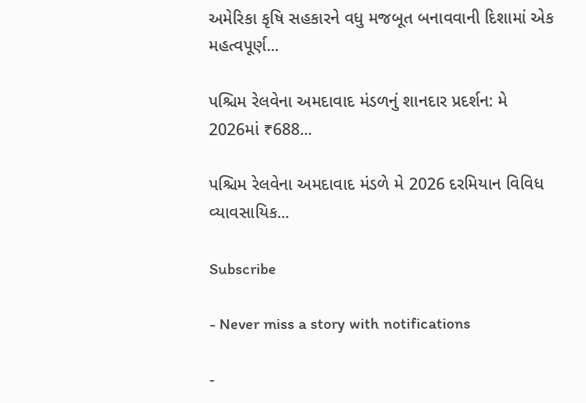અમેરિકા કૃષિ સહકારને વધુ મજબૂત બનાવવાની દિશામાં એક મહત્વપૂર્ણ...

પશ્ચિમ રેલવેના અમદાવાદ મંડળનું શાનદાર પ્રદર્શન: મે 2026માં ₹688...

પશ્ચિમ રેલવેના અમદાવાદ મંડળે મે 2026 દરમિયાન વિવિધ વ્યાવસાયિક...

Subscribe

- Never miss a story with notifications

-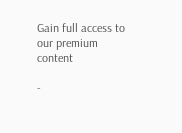Gain full access to our premium content

-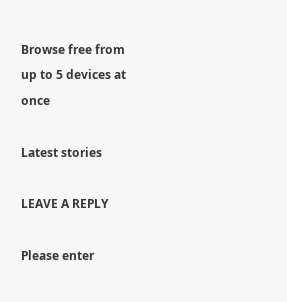Browse free from up to 5 devices at once

Latest stories

LEAVE A REPLY

Please enter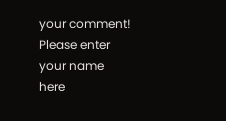your comment!
Please enter your name here